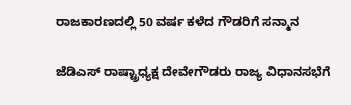ರಾಜಕಾರಣದಲ್ಲಿ 50 ವರ್ಷ ಕಳೆದ ಗೌಡರಿಗೆ ಸನ್ಮಾನ

ಜೆಡಿಎಸ್ ರಾಷ್ಟ್ರಾಧ್ಯಕ್ಷ ದೇವೇಗೌಡರು ರಾಜ್ಯ ವಿಧಾನಸಭೆಗೆ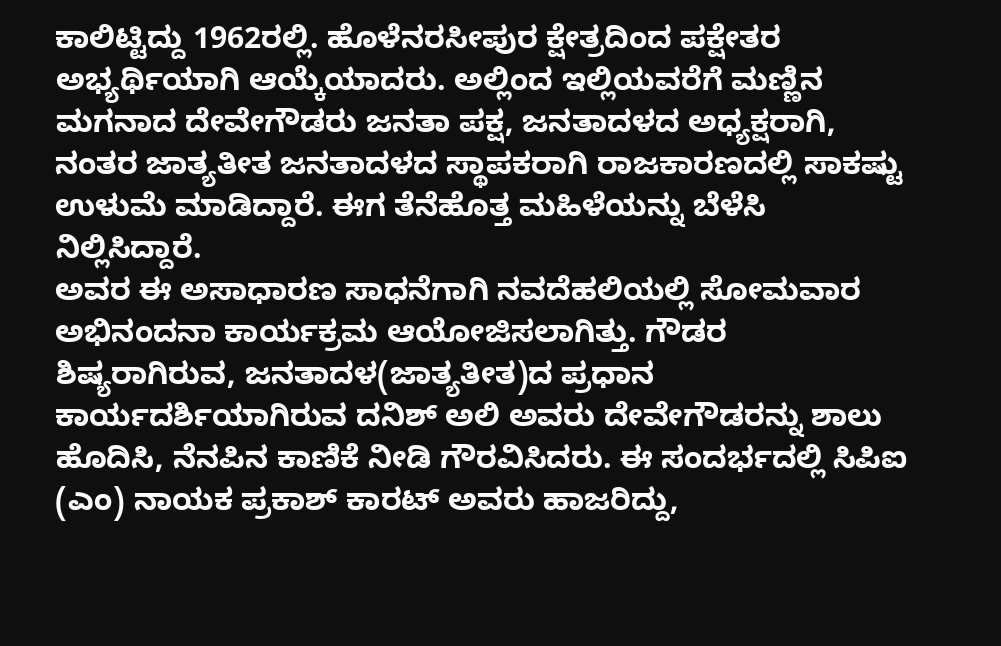ಕಾಲಿಟ್ಟಿದ್ದು 1962ರಲ್ಲಿ. ಹೊಳೆನರಸೀಪುರ ಕ್ಷೇತ್ರದಿಂದ ಪಕ್ಷೇತರ ಅಭ್ಯರ್ಥಿಯಾಗಿ ಆಯ್ಕೆಯಾದರು. ಅಲ್ಲಿಂದ ಇಲ್ಲಿಯವರೆಗೆ ಮಣ್ಣಿನ ಮಗನಾದ ದೇವೇಗೌಡರು ಜನತಾ ಪಕ್ಷ, ಜನತಾದಳದ ಅಧ್ಯಕ್ಷರಾಗಿ, ನಂತರ ಜಾತ್ಯತೀತ ಜನತಾದಳದ ಸ್ಥಾಪಕರಾಗಿ ರಾಜಕಾರಣದಲ್ಲಿ ಸಾಕಷ್ಟು ಉಳುಮೆ ಮಾಡಿದ್ದಾರೆ. ಈಗ ತೆನೆಹೊತ್ತ ಮಹಿಳೆಯನ್ನು ಬೆಳೆಸಿ ನಿಲ್ಲಿಸಿದ್ದಾರೆ.
ಅವರ ಈ ಅಸಾಧಾರಣ ಸಾಧನೆಗಾಗಿ ನವದೆಹಲಿಯಲ್ಲಿ ಸೋಮವಾರ ಅಭಿನಂದನಾ ಕಾರ್ಯಕ್ರಮ ಆಯೋಜಿಸಲಾಗಿತ್ತು. ಗೌಡರ ಶಿಷ್ಯರಾಗಿರುವ, ಜನತಾದಳ(ಜಾತ್ಯತೀತ)ದ ಪ್ರಧಾನ ಕಾರ್ಯದರ್ಶಿಯಾಗಿರುವ ದನಿಶ್ ಅಲಿ ಅವರು ದೇವೇಗೌಡರನ್ನು ಶಾಲು ಹೊದಿಸಿ, ನೆನಪಿನ ಕಾಣಿಕೆ ನೀಡಿ ಗೌರವಿಸಿದರು. ಈ ಸಂದರ್ಭದಲ್ಲಿ ಸಿಪಿಐ (ಎಂ) ನಾಯಕ ಪ್ರಕಾಶ್ ಕಾರಟ್ ಅವರು ಹಾಜರಿದ್ದು,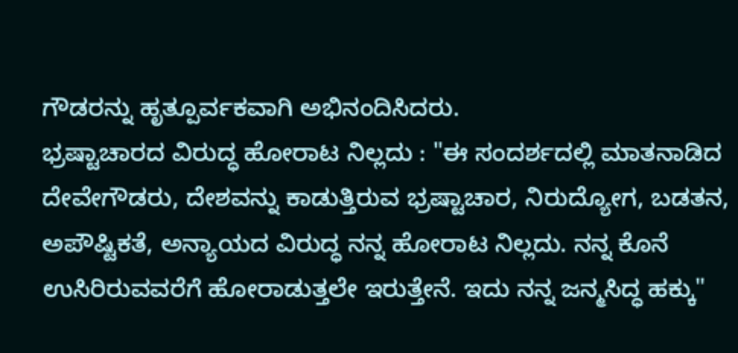ಗೌಡರನ್ನು ಹೃತ್ಪೂರ್ವಕವಾಗಿ ಅಭಿನಂದಿಸಿದರು.
ಭ್ರಷ್ಟಾಚಾರದ ವಿರುದ್ಧ ಹೋರಾಟ ನಿಲ್ಲದು : "ಈ ಸಂದರ್ಶದಲ್ಲಿ ಮಾತನಾಡಿದ ದೇವೇಗೌಡರು, ದೇಶವನ್ನು ಕಾಡುತ್ತಿರುವ ಭ್ರಷ್ಟಾಚಾರ, ನಿರುದ್ಯೋಗ, ಬಡತನ, ಅಪೌಷ್ಟಿಕತೆ, ಅನ್ಯಾಯದ ವಿರುದ್ಧ ನನ್ನ ಹೋರಾಟ ನಿಲ್ಲದು. ನನ್ನ ಕೊನೆ ಉಸಿರಿರುವವರೆಗೆ ಹೋರಾಡುತ್ತಲೇ ಇರುತ್ತೇನೆ. ಇದು ನನ್ನ ಜನ್ಮಸಿದ್ಧ ಹಕ್ಕು"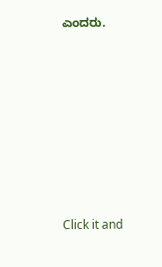ಎಂದರು.












Click it and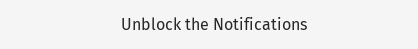Unblock the Notifications